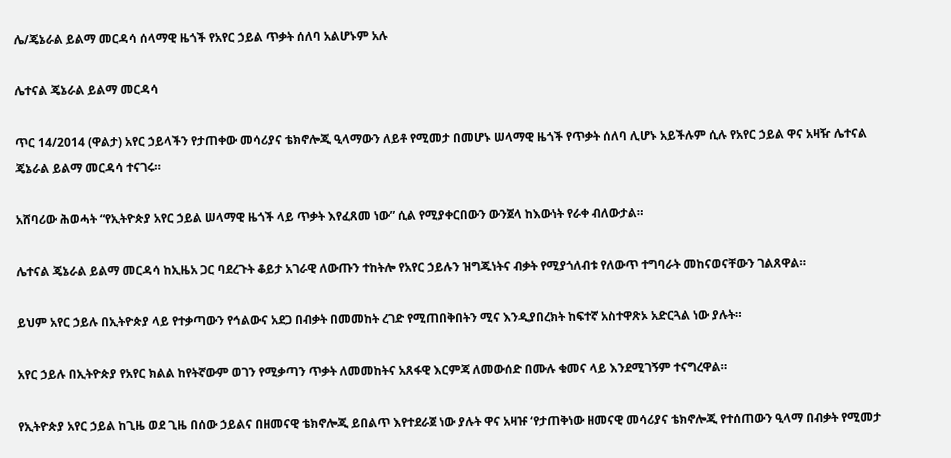ሌ/ጄኔራል ይልማ መርዳሳ ሰላማዊ ዜጎች የአየር ኃይል ጥቃት ሰለባ አልሆኑም አሉ

ሌተናል ጄኔራል ይልማ መርዳሳ

ጥር 14/2014 (ዋልታ) አየር ኃይላችን የታጠቀው መሳሪያና ቴክኖሎጂ ዒላማውን ለይቶ የሚመታ በመሆኑ ሠላማዊ ዜጎች የጥቃት ሰለባ ሊሆኑ አይችሉም ሲሉ የአየር ኃይል ዋና አዛዥ ሌተናል ጄኔራል ይልማ መርዳሳ ተናገሩ።

አሸባሪው ሕወሓት “የኢትዮጵያ አየር ኃይል ሠላማዊ ዜጎች ላይ ጥቃት እየፈጸመ ነው” ሲል የሚያቀርበውን ውንጀላ ከእውነት የራቀ ብለውታል።

ሌተናል ጄኔራል ይልማ መርዳሳ ከኢዜአ ጋር ባደረጉት ቆይታ አገራዊ ለውጡን ተከትሎ የአየር ኃይሉን ዝግጁነትና ብቃት የሚያጎለብቱ የለውጥ ተግባራት መከናወናቸውን ገልጸዋል።

ይህም አየር ኃይሉ በኢትዮጵያ ላይ የተቃጣውን የኅልውና አደጋ በብቃት በመመከት ረገድ የሚጠበቅበትን ሚና እንዲያበረክት ከፍተኛ አስተዋጽኦ አድርጓል ነው ያሉት።

አየር ኃይሉ በኢትዮጵያ የአየር ክልል ከየትኛውም ወገን የሚቃጣን ጥቃት ለመመከትና አጸፋዊ እርምጃ ለመውሰድ በሙሉ ቁመና ላይ እንደሚገኝም ተናግረዋል።

የኢትዮጵያ አየር ኃይል ከጊዜ ወደ ጊዜ በሰው ኃይልና በዘመናዊ ቴክኖሎጂ ይበልጥ እየተደራጀ ነው ያሉት ዋና አዛዡ ‘የታጠቅነው ዘመናዊ መሳሪያና ቴክኖሎጂ የተሰጠውን ዒላማ በብቃት የሚመታ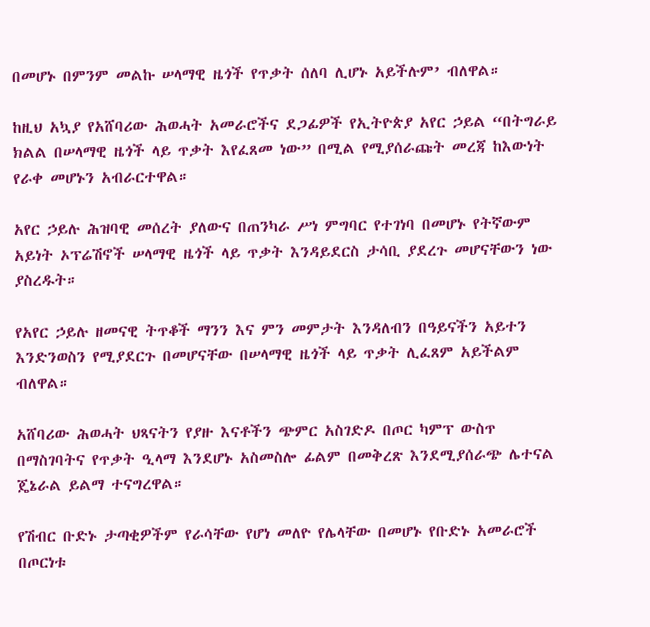በመሆኑ በምንም መልኩ ሠላማዊ ዜጎች የጥቃት ሰለባ ሊሆኑ አይችሉም’ ብለዋል።

ከዚህ አኳያ የአሸባሪው ሕወሓት አመራሮችና ደጋፊዎች የኢትዮጵያ አየር ኃይል “በትግራይ ክልል በሠላማዊ ዜጎች ላይ ጥቃት እየፈጸመ ነው” በሚል የሚያሰራጩት መረጃ ከእውነት የራቀ መሆኑን አብራርተዋል።

አየር ኃይሉ ሕዝባዊ መሰረት ያለውና በጠንካራ ሥነ ምግባር የተገነባ በመሆኑ የትኛውም አይነት ኦፕሬሽኖች ሠላማዊ ዜጎች ላይ ጥቃት እንዳይደርስ ታሳቢ ያደረጉ መሆናቸውን ነው ያስረዱት።

የአየር ኃይሉ ዘመናዊ ትጥቆች ማንን እና ምን መምታት እንዳለብን በዓይናችን አይተን እንድንወስን የሚያደርጉ በመሆናቸው በሠላማዊ ዜጎች ላይ ጥቃት ሊፈጸም አይችልም ብለዋል።

አሸባሪው ሕወሓት ህጻናትን የያዙ እናቶችን ጭምር አስገድዶ በጦር ካምፕ ውስጥ በማስገባትና የጥቃት ዒላማ እንደሆኑ አስመስሎ ፊልም በመቅረጽ እንደሚያሰራጭ ሌተናል ጄኔራል ይልማ ተናግረዋል።

የሽብር ቡድኑ ታጣቂዎችም የራሳቸው የሆነ መለዮ የሌላቸው በመሆኑ የቡድኑ አመራሮች በጦርነቱ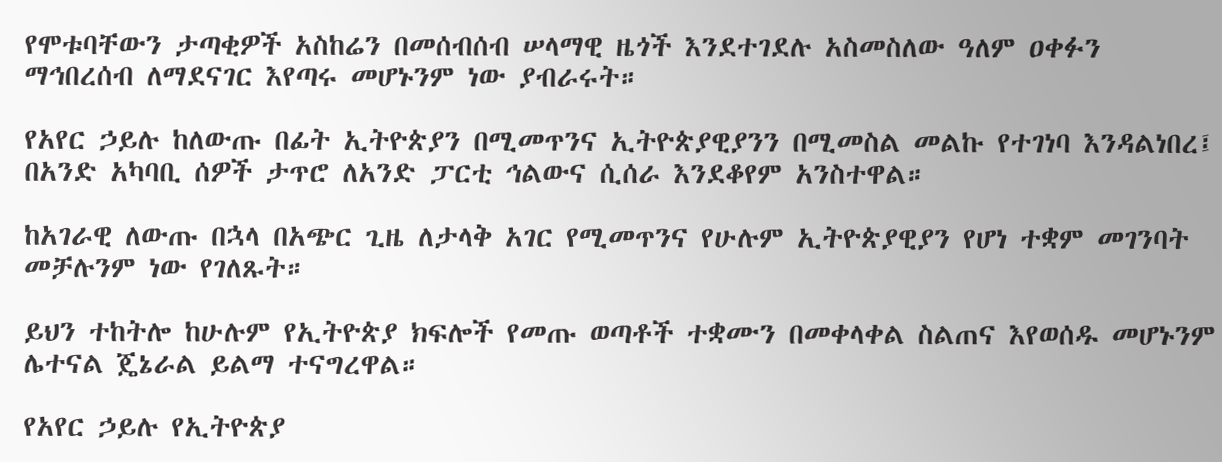የሞቱባቸውን ታጣቂዎች አስከሬን በመሰብሰብ ሠላማዊ ዜጎች እንደተገደሉ አስመስለው ዓለም ዐቀፉን ማኅበረሰብ ለማደናገር እየጣሩ መሆኑንም ነው ያብራሩት።

የአየር ኃይሉ ከለውጡ በፊት ኢትዮጵያን በሚመጥንና ኢትዮጵያዊያንን በሚመስል መልኩ የተገነባ እንዳልነበረ፤ በአንድ አካባቢ ሰዎች ታጥሮ ለአንድ ፓርቲ ኅልውና ሲሰራ እንደቆየም አንስተዋል።

ከአገራዊ ለውጡ በኋላ በአጭር ጊዜ ለታላቅ አገር የሚመጥንና የሁሉም ኢትዮጵያዊያን የሆነ ተቋም መገንባት መቻሉንም ነው የገለጹት።

ይህን ተከትሎ ከሁሉም የኢትዮጵያ ክፍሎች የመጡ ወጣቶች ተቋሙን በመቀላቀል ስልጠና እየወሰዱ መሆኑንም ሌተናል ጄኔራል ይልማ ተናግረዋል።

የአየር ኃይሉ የኢትዮጵያ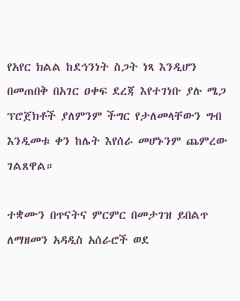የአየር ክልል ከደኅንነት ስጋት ነጻ እንዲሆን በመጠበቅ በአገር ዐቀፍ ደረጃ እየተገነቡ ያሉ ሜጋ ፕሮጀክቶች ያለምንም ችግር የታለመላቸውን ግብ እንዲመቱ ቀን ከሌት እየሰራ መሆኑንም ጨምረው ገልጸዋል።

ተቋሙን በጥናትና ምርምር በመታገዝ ይበልጥ ለማዘመን አዳዲስ አሰራሮች ወደ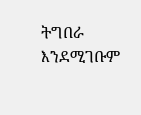ትግበራ እንደሚገቡም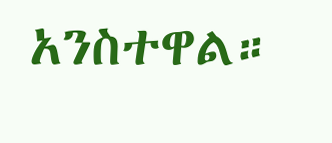አንስተዋል።